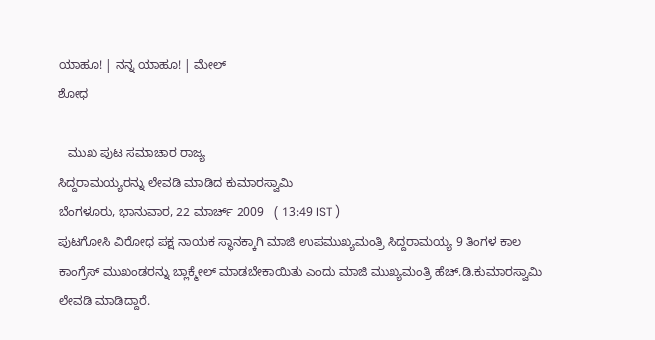ಯಾಹೂ! | ನನ್ನ ಯಾಹೂ! | ಮೇಲ್
ಶೋಧ

   ಮುಖ ಪುಟ ಸಮಾಚಾರ ರಾಜ್ಯ
ಸಿದ್ದರಾಮಯ್ಯರನ್ನು ಲೇವಡಿ ಮಾಡಿದ ಕುಮಾರಸ್ವಾಮಿ
ಬೆಂಗಳೂರು, ಭಾನುವಾರ, 22 ಮಾರ್ಚ್ 2009   ( 13:49 IST )
ಪುಟಗೋಸಿ ವಿರೋಧ ಪಕ್ಷ ನಾಯಕ ಸ್ಥಾನಕ್ಕಾಗಿ ಮಾಜಿ ಉಪಮುಖ್ಯಮಂತ್ರಿ ಸಿದ್ದರಾಮಯ್ಯ 9 ತಿಂಗಳ ಕಾಲ ಕಾಂಗ್ರೆಸ್ ಮುಖಂಡರನ್ನು ಬ್ಲಾಕ್ಮೇಲ್ ಮಾಡಬೇಕಾಯಿತು ಎಂದು ಮಾಜಿ ಮುಖ್ಯಮಂತ್ರಿ ಹೆಚ್.ಡಿ.ಕುಮಾರಸ್ವಾಮಿ ಲೇವಡಿ ಮಾಡಿದ್ದಾರೆ.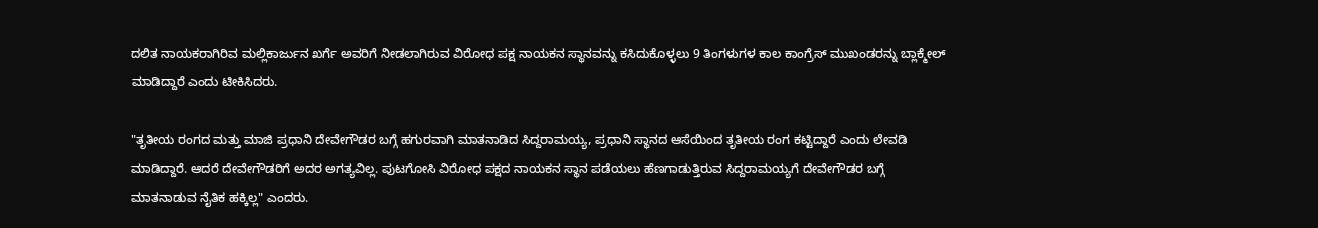ದಲಿತ ನಾಯಕರಾಗಿರಿವ ಮಲ್ಲಿಕಾರ್ಜುನ ಖರ್ಗೆ ಅವರಿಗೆ ನೀಡಲಾಗಿರುವ ವಿರೋಧ ಪಕ್ಷ ನಾಯಕನ ಸ್ಥಾನವನ್ನು ಕಸಿದುಕೊಳ್ಳಲು 9 ತಿಂಗಳುಗಳ ಕಾಲ ಕಾಂಗ್ರೆಸ್ ಮುಖಂಡರನ್ನು ಬ್ಲಾಕ್ಮೇಲ್ ಮಾಡಿದ್ದಾರೆ ಎಂದು ಟೀಕಿಸಿದರು.

"ತೃತೀಯ ರಂಗದ ಮತ್ತು ಮಾಜಿ ಪ್ರಧಾನಿ ದೇವೇಗೌಡರ ಬಗ್ಗೆ ಹಗುರವಾಗಿ ಮಾತನಾಡಿದ ಸಿದ್ದರಾಮಯ್ಯ, ಪ್ರಧಾನಿ ಸ್ಥಾನದ ಆಸೆಯಿಂದ ತೃತೀಯ ರಂಗ ಕಟ್ಟಿದ್ದಾರೆ ಎಂದು ಲೇವಡಿ ಮಾಡಿದ್ದಾರೆ. ಆದರೆ ದೇವೇಗೌಡರಿಗೆ ಅದರ ಅಗತ್ಯವಿಲ್ಲ. ಪುಟಗೋಸಿ ವಿರೋಧ ಪಕ್ಷದ ನಾಯಕನ ಸ್ಥಾನ ಪಡೆಯಲು ಹೆಣಗಾಡುತ್ತಿರುವ ಸಿದ್ದರಾಮಯ್ಯಗೆ ದೇವೇಗೌಡರ ಬಗ್ಗೆ ಮಾತನಾಡುವ ನೈತಿಕ ಹಕ್ಕಿಲ್ಲ" ಎಂದರು.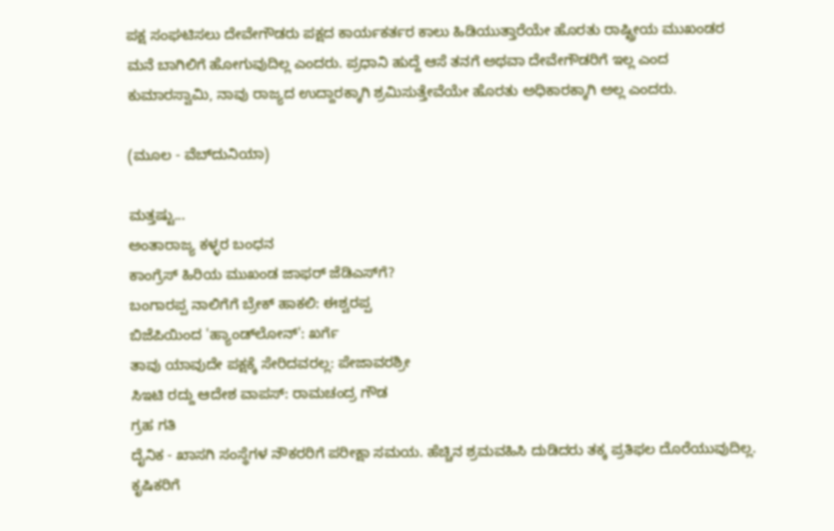ಪಕ್ಷ ಸಂಘಟಿಸಲು ದೇವೇಗೌಡರು ಪಕ್ಷದ ಕಾರ್ಯಕರ್ತರ ಕಾಲು ಹಿಡಿಯುತ್ತಾರೆಯೇ ಹೊರತು ರಾಷ್ಟ್ರೀಯ ಮುಖಂಡರ ಮನೆ ಬಾಗಿಲಿಗೆ ಹೋಗುವುದಿಲ್ಲ ಎಂದರು. ಪ್ರಧಾನಿ ಹುದ್ದೆ ಆಸೆ ತನಗೆ ಅಥವಾ ದೇವೇಗೌಡರಿಗೆ ಇಲ್ಲ ಎಂದ ಕುಮಾರಸ್ವಾಮಿ, ನಾವು ರಾಜ್ಯದ ಉದ್ದಾರಕ್ಕಾಗಿ ಶ್ರಮಿಸುತ್ತೇವೆಯೇ ಹೊರತು ಅಧಿಕಾರಕ್ಕಾಗಿ ಅಲ್ಲ ಎಂದರು.

(ಮೂಲ - ವೆಬ್‌ದುನಿಯಾ)

ಮತ್ತಷ್ಟು...
ಅಂತಾರಾಜ್ಯ ಕಳ್ಳರ ಬಂಧನ
ಕಾಂಗ್ರೆಸ್ ಹಿರಿಯ ಮುಖಂಡ ಜಾಫರ್ ಜೆಡಿಎಸ್‌ಗೆ?
ಬಂಗಾರಪ್ಪ ನಾಲಿಗೆಗೆ ಬ್ರೇಕ್ ಹಾಕಲಿ: ಈಶ್ವರಪ್ಪ
ಬಿಜೆಪಿಯಿಂದ 'ಹ್ಯಾಂಡ್‌ಲೋನ್': ಖರ್ಗೆ
ತಾವು ಯಾವುದೇ ಪಕ್ಷಕ್ಕೆ ಸೇರಿದವರಲ್ಲ: ಪೇಜಾವರಶ್ರೀ
ಸಿಇಟಿ ರದ್ದು ಆದೇಶ ವಾಪಸ್: ರಾಮಚಂದ್ರ ಗೌಡ
ಗ್ರಹ ಗತಿ
ದೈನಿಕ - ಖಾಸಗಿ ಸಂಸ್ಥೆಗಳ ನೌಕರರಿಗೆ ಪರೀಕ್ಷಾ ಸಮಯ. ಹೆಚ್ಚಿನ ಶ್ರಮವಹಿಸಿ ದುಡಿದರು ತಕ್ಕ ಪ್ರತಿಫಲ ದೊರೆಯುವುದಿಲ್ಲ. ಕೃಷಿಕರಿಗೆ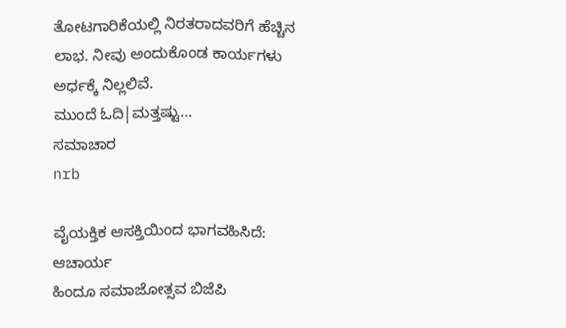ತೋಟಗಾರಿಕೆಯಲ್ಲಿ ನಿರತರಾದವರಿಗೆ ಹೆಚ್ಚಿನ ಲಾಭ. ನೀವು ಅಂದುಕೊಂಡ ಕಾರ್ಯಗಳು ಅರ್ಧಕ್ಕೆ ನಿಲ್ಲಲಿವೆ.
ಮುಂದೆ ಓದಿ|ಮತ್ತಷ್ಟು...
ಸಮಾಚಾರ
nrb

ವೈಯಕ್ತಿಕ ಆಸಕ್ತಿಯಿಂದ ಭಾಗವಹಿಸಿದೆ: ಆಚಾರ್ಯ
ಹಿಂದೂ ಸಮಾಜೋತ್ಸವ ಬಿಜೆಪಿ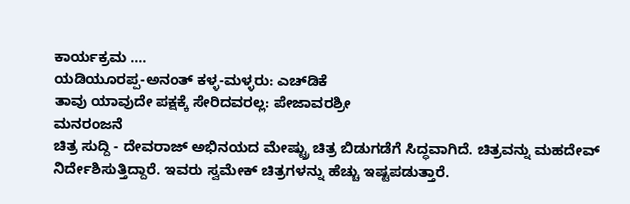ಕಾರ್ಯಕ್ರಮ ....
ಯಡಿಯ‌ೂರಪ್ಪ-ಅನಂತ್ ಕಳ್ಳ-ಮಳ್ಳರು: ಎಚ್‌ಡಿಕೆ
ತಾವು ಯಾವುದೇ ಪಕ್ಷಕ್ಕೆ ಸೇರಿದವರಲ್ಲ: ಪೇಜಾವರಶ್ರೀ
ಮನರಂಜನೆ
ಚಿತ್ರ ಸುದ್ದಿ - ದೇವರಾಜ್ ಅಭಿನಯದ ಮೇಷ್ಟ್ರು ಚಿತ್ರ ಬಿಡುಗಡೆಗೆ ಸಿದ್ಧವಾಗಿದೆ. ಚಿತ್ರವನ್ನು ಮಹದೇವ್ ನಿರ್ದೇಶಿಸುತ್ತಿದ್ದಾರೆ. ಇವರು ಸ್ವಮೇಕ್ ಚಿತ್ರಗಳನ್ನು ಹೆಚ್ಚು ಇಷ್ಟಪಡುತ್ತಾರೆ.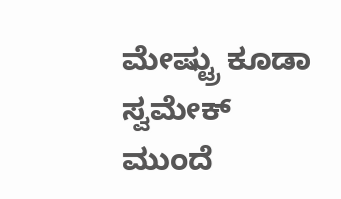ಮೇಷ್ಟ್ರು ಕೂಡಾ ಸ್ವಮೇಕ್
ಮುಂದೆ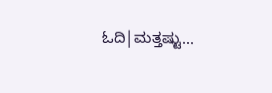ಓದಿ|ಮತ್ತಷ್ಟು...